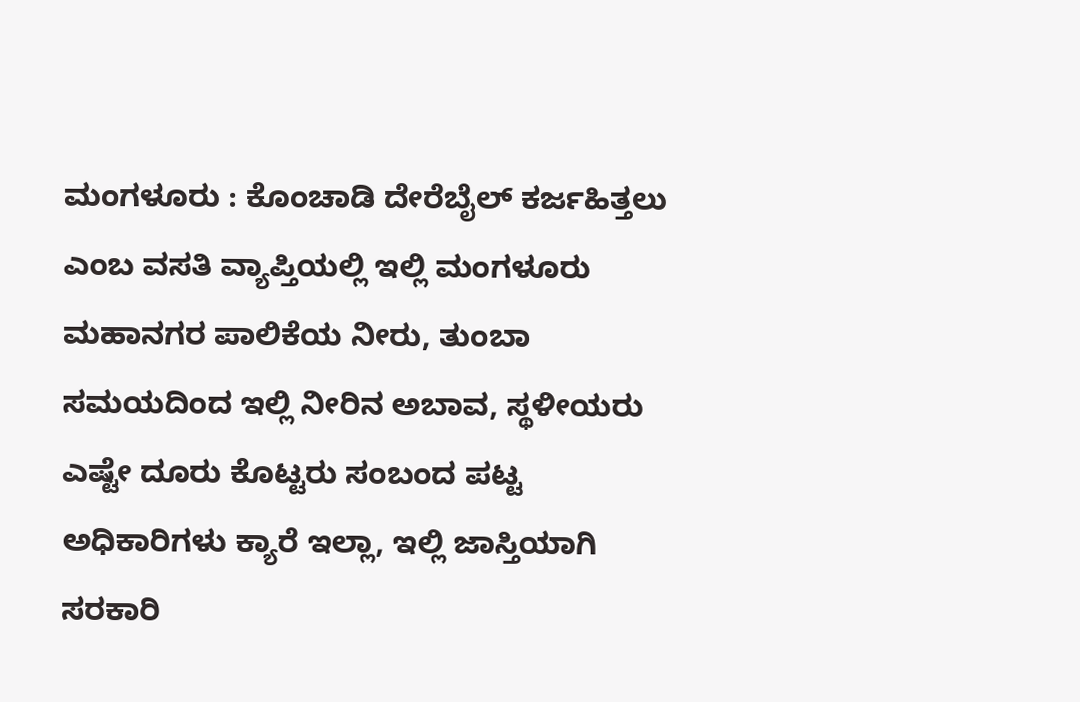ಮಂಗಳೂರು : ಕೊಂಚಾಡಿ ದೇರೆಬೈಲ್ ಕರ್ಜಹಿತ್ತಲು ಎಂಬ ವಸತಿ ವ್ಯಾಪ್ತಿಯಲ್ಲಿ ಇಲ್ಲಿ ಮಂಗಳೂರು ಮಹಾನಗರ ಪಾಲಿಕೆಯ ನೀರು, ತುಂಬಾ ಸಮಯದಿಂದ ಇಲ್ಲಿ ನೀರಿನ ಅಬಾವ, ಸ್ಥಳೀಯರು ಎಷ್ಟೇ ದೂರು ಕೊಟ್ಟರು ಸಂಬಂದ ಪಟ್ಟ ಅಧಿಕಾರಿಗಳು ಕ್ಯಾರೆ ಇಲ್ಲಾ, ಇಲ್ಲಿ ಜಾಸ್ತಿಯಾಗಿ ಸರಕಾರಿ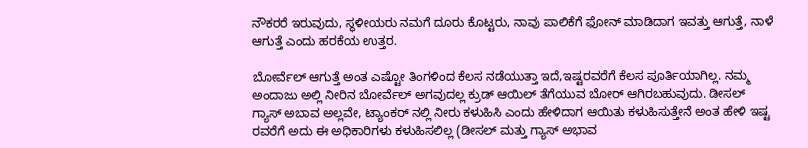ನೌಕರರೆ ಇರುವುದು, ಸ್ಥಳೀಯರು ನಮಗೆ ದೂರು ಕೊಟ್ಟರು, ನಾವು ಪಾಲಿಕೆಗೆ ಫೋನ್ ಮಾಡಿದಾಗ ಇವತ್ತು ಆಗುತ್ತೆ, ನಾಳೆ ಆಗುತ್ತೆ ಎಂದು ಹರಕೆಯ ಉತ್ತರ.

ಬೋರ್ವೆಲ್ ಆಗುತ್ತೆ ಅಂತ ಎಷ್ಟೋ ತಿಂಗಳಿಂದ ಕೆಲಸ ನಡೆಯುತ್ತಾ ಇದೆ,ಇಷ್ಟರವರೆಗೆ ಕೆಲಸ ಪೂರ್ತಿಯಾಗಿಲ್ಲ. ನಮ್ಮ ಅಂದಾಜು ಅಲ್ಲಿ ನೀರಿನ ಬೋರ್ವೆಲ್ ಅಗವುದಲ್ಲ ಕ್ರುಡ್ ಆಯಿಲ್ ತೆಗೆಯುವ ಬೋರ್ ಆಗಿರಬಹುವುದು. ಡೀಸಲ್ ಗ್ಯಾಸ್ ಅಬಾವ ಅಲ್ಲವೇ, ಟ್ಯಾಂಕರ್ ನಲ್ಲಿ ನೀರು ಕಳುಹಿಸಿ ಎಂದು ಹೇಳಿದಾಗ ಆಯಿತು ಕಳುಹಿಸುತ್ತೇನೆ ಅಂತ ಹೇಳಿ ಇಷ್ಟ ರವರೆಗೆ ಅದು ಈ ಅಧಿಕಾರಿಗಳು ಕಳುಹಿಸಲಿಲ್ಲ (ಡೀಸಲ್ ಮತ್ತು ಗ್ಯಾಸ್ ಅಭಾವ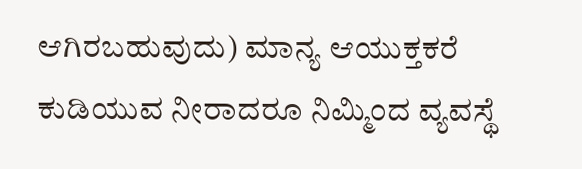ಆಗಿರಬಹುವುದು) ಮಾನ್ಯ ಆಯುಕ್ತಕರೆ ಕುಡಿಯುವ ನೀರಾದರೂ ನಿಮ್ಮಿಂದ ವ್ಯವಸ್ಥೆ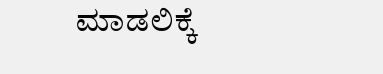ಮಾಡಲಿಕ್ಕೆ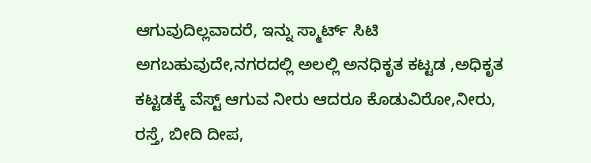ಆಗುವುದಿಲ್ಲವಾದರೆ, ಇನ್ನು ಸ್ಮಾರ್ಟ್ ಸಿಟಿ ಅಗಬಹುವುದೇ,ನಗರದಲ್ಲಿ ಅಲಲ್ಲಿ ಅನಧಿಕೃತ ಕಟ್ಟಡ ,ಅಧಿಕೃತ ಕಟ್ಟಡಕ್ಕೆ ವೆಸ್ಟ್ ಆಗುವ ನೀರು ಆದರೂ ಕೊಡುವಿರೋ,ನೀರು, ರಸ್ತೆ, ಬೀದಿ ದೀಪ,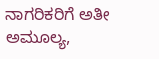ನಾಗರಿಕರಿಗೆ ಅತೀ ಅಮೂಲ್ಯ,